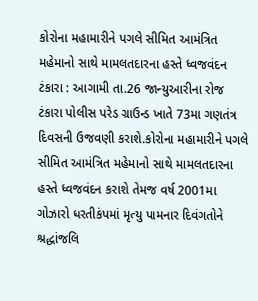કોરોના મહામારીને પગલે સીમિત આમંત્રિત મહેમાનો સાથે મામલતદારના હસ્તે ધ્વજવંદન ટંકારા : આગામી તા.26 જાન્યુઆરીના રોજ ટંકારા પોલીસ પરેડ ગ્રાઉન્ડ ખાતે 73મા ગણતંત્ર દિવસની ઉજવણી કરાશે.કોરોના મહામારીને પગલે સીમિત આમંત્રિત મહેમાનો સાથે મામલતદારના હસ્તે ધ્વજવંદન કરાશે તેમજ વર્ષ 2001મા ગોઝારો ધરતીકંપમાં મૃત્યુ પામનાર દિવંગતોને શ્રદ્ધાંજલિ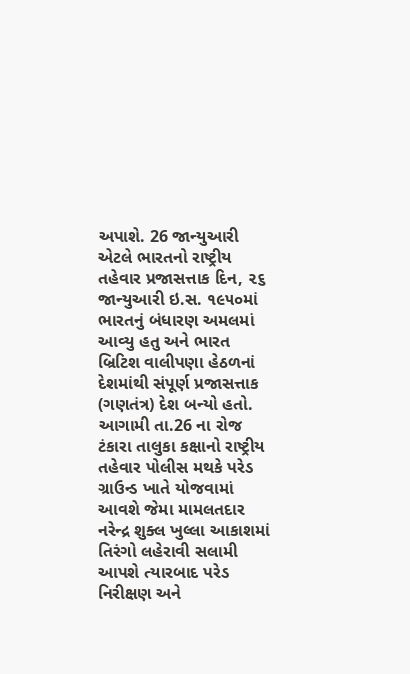અપાશે. 26 જાન્યુઆરી એટલે ભારતનો રાષ્ટ્રીય તહેવાર પ્રજાસત્તાક દિન, ૨૬ જાન્યુઆરી ઇ.સ. ૧૯૫૦માં ભારતનું બંધારણ અમલમાં આવ્યુ હતુ અને ભારત બ્રિટિશ વાલીપણા હેઠળનાં દેશમાંથી સંપૂર્ણ પ્રજાસત્તાક (ગણતંત્ર) દેશ બન્યો હતો. આગામી તા.26 ના રોજ ટંકારા તાલુકા કક્ષાનો રાષ્ટ્રીય તહેવાર પોલીસ મથકે પરેડ ગ્રાઉન્ડ ખાતે યોજવામાં આવશે જેમા મામલતદાર નરેન્દ્ર શુક્લ ખુલ્લા આકાશમાં તિરંગો લહેરાવી સલામી આપશે ત્યારબાદ પરેડ નિરીક્ષણ અને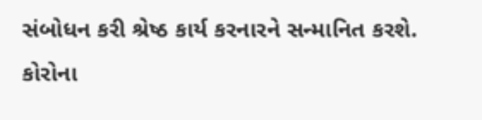સંબોધન કરી શ્રેષ્ઠ કાર્ય કરનારને સન્માનિત કરશે. કોરોના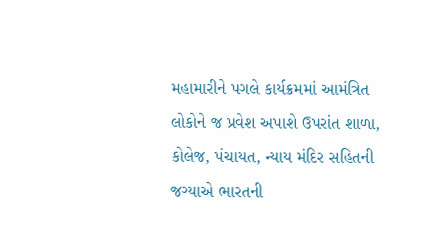મહામારીને પગલે કાર્યક્રમમાં આમંત્રિત લોકોને જ પ્રવેશ અપાશે ઉપરાંત શાળા, કોલેજ, પંચાયત, ન્યાય મંદિર સહિતની જગ્યાએ ભારતની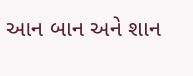આન બાન અને શાન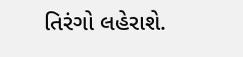તિરંગો લહેરાશે.